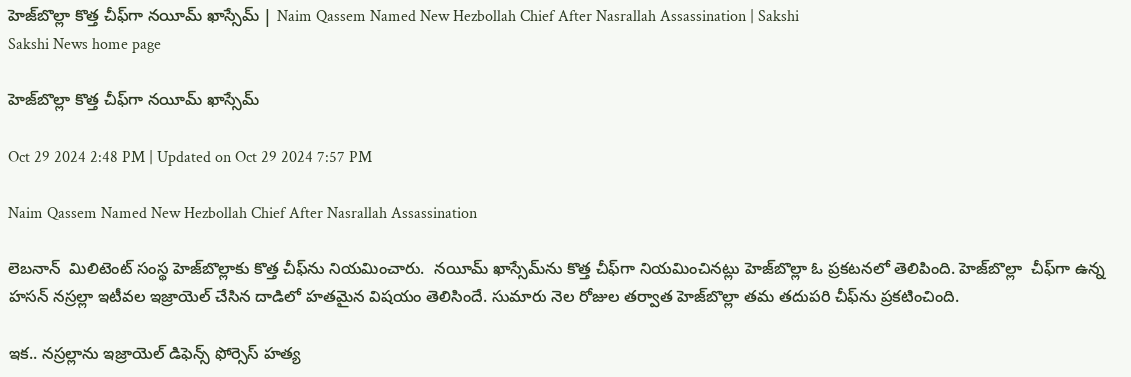హెజ్‌బొల్లా కొత్త చీఫ్‌గా నయీమ్ ఖాస్సేమ్ | Naim Qassem Named New Hezbollah Chief After Nasrallah Assassination | Sakshi
Sakshi News home page

హెజ్‌బొల్లా కొత్త చీఫ్‌గా నయీమ్ ఖాస్సేమ్

Oct 29 2024 2:48 PM | Updated on Oct 29 2024 7:57 PM

Naim Qassem Named New Hezbollah Chief After Nasrallah Assassination

లెబనాన్  మిలిటెంట్‌ సంస్థ హెజ్‌బొల్లాకు కొత్త చీఫ్‌ను నియమించారు.  నయీమ్ ఖాస్సేమ్‌ను కొత్త చీఫ్‌గా నియమించినట్లు హెజ్‌బొల్లా ఓ ప్రకటనలో తెలిపింది. హెజ్‌బొల్లా  చీఫ్‌గా ఉన్న హసన్ నస్రల్లా ఇటీవల ఇజ్రాయెల్‌ చేసిన దాడిలో హతమైన విషయం తెలిసిందే. సుమారు నెల రోజుల తర్వాత హెజ్‌బొల్లా తమ తదుపరి చీఫ్‌ను ప్రకటించింది.

ఇక.. నస్రల్లాను ఇజ్రాయెల్ డిఫెన్స్ ఫోర్సెస్ హత్య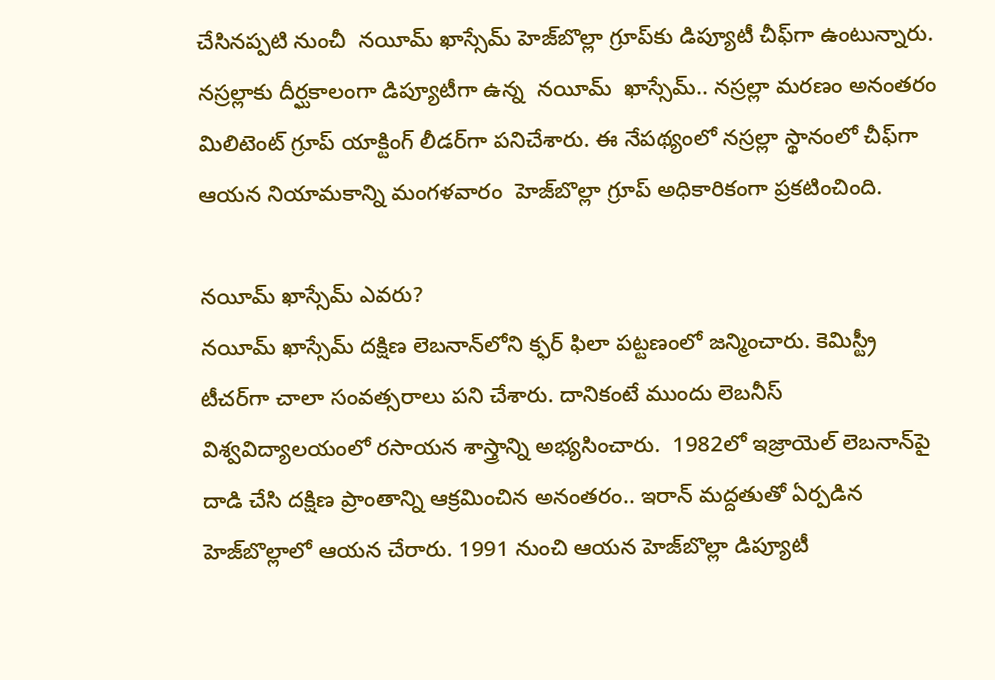చేసినప్పటి నుంచీ  నయీమ్ ఖాస్సేమ్ హెజ్‌బొల్లా గ్రూప్‌కు డిప్యూటీ చీఫ్‌గా ఉంటున్నారు. నస్రల్లాకు దీర్ఘకాలంగా డిప్యూటీగా ఉన్న  నయీమ్  ఖాస్సేమ్‌.. నస్రల్లా మరణం అనంతరం మిలిటెంట్ గ్రూప్ యాక్టింగ్ లీడర్‌గా పనిచేశారు. ఈ నేపథ్యంలో నస్రల్లా స్థానంలో చీఫ్‌గా ఆయన నియామకాన్ని మంగళవారం  హెజ్‌బొల్లా గ్రూప్‌ అధికారికంగా ప్రకటించింది.

నయీమ్ ఖాస్సేమ్ ఎవరు?
నయీమ్ ఖాస్సేమ్ దక్షిణ లెబనాన్‌లోని క్ఫర్ ఫిలా పట్టణంలో జన్మించారు. కెమిస్ట్రీ టీచర్‌గా చాలా సంవత్సరాలు పని చేశారు. దానికంటే ముందు లెబనీస్ విశ్వవిద్యాలయంలో రసాయన శాస్త్రాన్ని అభ్యసించారు.  1982లో ఇజ్రాయెల్ లెబనాన్‌పై దాడి చేసి దక్షిణ ప్రాంతాన్ని ఆక్రమించిన అనంతరం.. ఇరాన్ మద్దతుతో ఏర్పడిన హెజ్‌బొల్లాలో ఆయన చేరారు. 1991 నుంచి ఆయన హెజ్‌బొల్లా డిప్యూటీ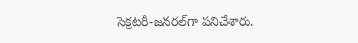సెక్రటరీ-జనరల్‌గా పనిచేశారు.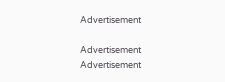Advertisement

Advertisement
Advertisement